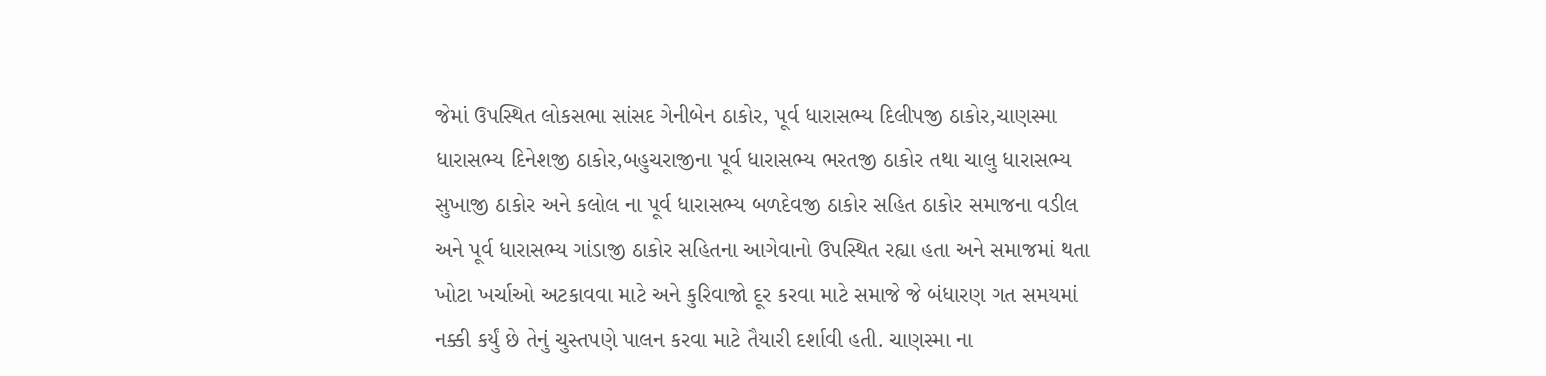જેમાં ઉપસ્થિત લોકસભા સાંસદ ગેનીબેન ઠાકોર, પૂર્વ ધારાસભ્ય દિલીપજી ઠાકોર,ચાણસ્મા ધારાસભ્ય દિનેશજી ઠાકોર,બહુચરાજીના પૂર્વ ધારાસભ્ય ભરતજી ઠાકોર તથા ચાલુ ધારાસભ્ય સુખાજી ઠાકોર અને કલોલ ના પૂર્વ ધારાસભ્ય બળદેવજી ઠાકોર સહિત ઠાકોર સમાજના વડીલ અને પૂર્વ ધારાસભ્ય ગાંડાજી ઠાકોર સહિતના આગેવાનો ઉપસ્થિત રહ્યા હતા અને સમાજમાં થતા ખોટા ખર્ચાઓ અટકાવવા માટે અને કુરિવાજો દૂર કરવા માટે સમાજે જે બંધારણ ગત સમયમાં નક્કી કર્યું છે તેનું ચુસ્તપણે પાલન કરવા માટે તૈયારી દર્શાવી હતી. ચાણસ્મા ના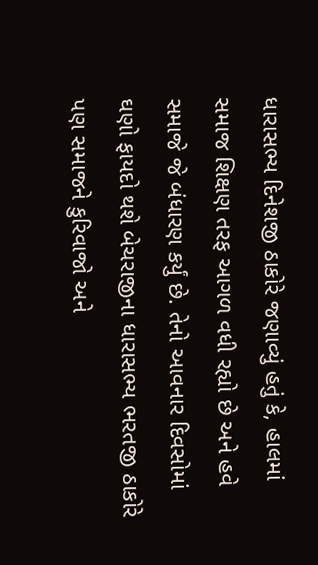ધારાસભ્ય દિનેશજી ઠાકોરે જણાવ્યું હતું કે, હાલમાં સમાજ શિક્ષણ તરફ આગળ વધી રહ્યો છે અને હવે સમાજે જે બંધારણ કર્યું છે. તેનો આવનાર દિવસોમાં ઘણો ફાયદો થશે બેચરાજીના ધારાસભ્ય ભરતજી ઠાકોરે પણ સમાજને કુરિવાજો અને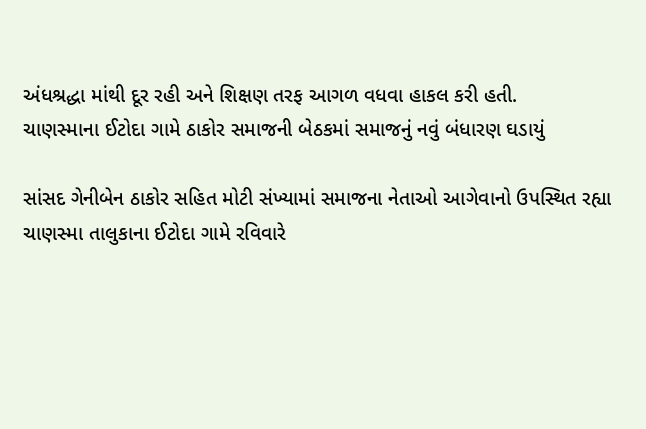અંધશ્રદ્ધા માંથી દૂર રહી અને શિક્ષણ તરફ આગળ વધવા હાકલ કરી હતી.
ચાણસ્માના ઈટોદા ગામે ઠાકોર સમાજની બેઠકમાં સમાજનું નવું બંધારણ ઘડાયું

સાંસદ ગેનીબેન ઠાકોર સહિત મોટી સંખ્યામાં સમાજના નેતાઓ આગેવાનો ઉપસ્થિત રહ્યા
ચાણસ્મા તાલુકાના ઈટોદા ગામે રવિવારે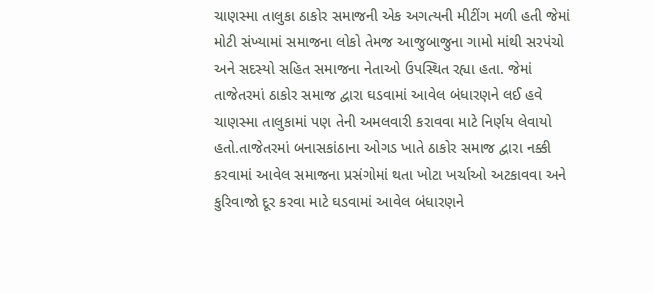ચાણસ્મા તાલુકા ઠાકોર સમાજની એક અગત્યની મીટીંગ મળી હતી જેમાં મોટી સંખ્યામાં સમાજના લોકો તેમજ આજુબાજુના ગામો માંથી સરપંચો અને સદસ્યો સહિત સમાજના નેતાઓ ઉપસ્થિત રહ્યા હતા. જેમાં તાજેતરમાં ઠાકોર સમાજ દ્વારા ઘડવામાં આવેલ બંધારણને લઈ હવે ચાણસ્મા તાલુકામાં પણ તેની અમલવારી કરાવવા માટે નિર્ણય લેવાયો હતો.તાજેતરમાં બનાસકાંઠાના ઓગડ ખાતે ઠાકોર સમાજ દ્વારા નક્કી કરવામાં આવેલ સમાજના પ્રસંગોમાં થતા ખોટા ખર્ચાઓ અટકાવવા અને કુરિવાજો દૂર કરવા માટે ઘડવામાં આવેલ બંધારણને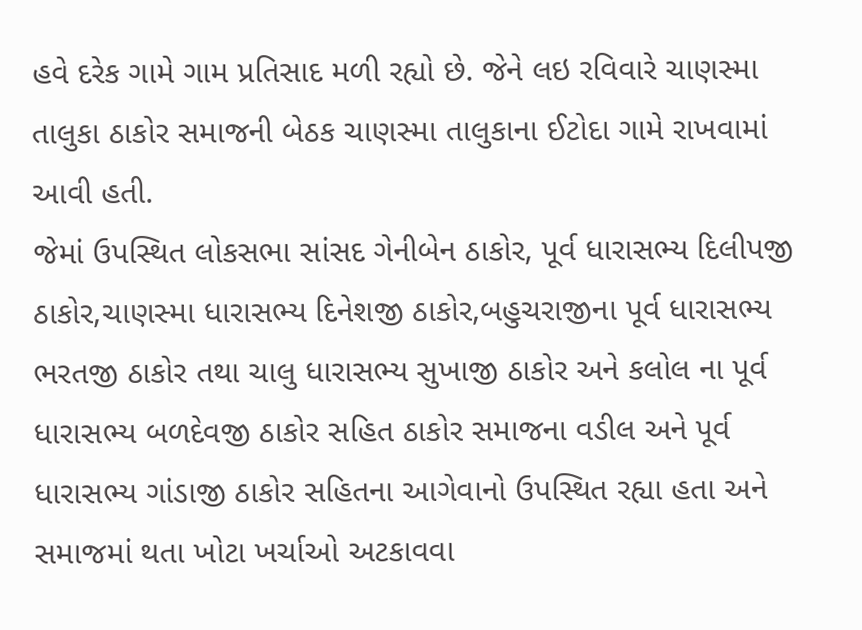હવે દરેક ગામે ગામ પ્રતિસાદ મળી રહ્યો છે. જેને લઇ રવિવારે ચાણસ્મા તાલુકા ઠાકોર સમાજની બેઠક ચાણસ્મા તાલુકાના ઈટોદા ગામે રાખવામાં આવી હતી.
જેમાં ઉપસ્થિત લોકસભા સાંસદ ગેનીબેન ઠાકોર, પૂર્વ ધારાસભ્ય દિલીપજી ઠાકોર,ચાણસ્મા ધારાસભ્ય દિનેશજી ઠાકોર,બહુચરાજીના પૂર્વ ધારાસભ્ય ભરતજી ઠાકોર તથા ચાલુ ધારાસભ્ય સુખાજી ઠાકોર અને કલોલ ના પૂર્વ ધારાસભ્ય બળદેવજી ઠાકોર સહિત ઠાકોર સમાજના વડીલ અને પૂર્વ ધારાસભ્ય ગાંડાજી ઠાકોર સહિતના આગેવાનો ઉપસ્થિત રહ્યા હતા અને સમાજમાં થતા ખોટા ખર્ચાઓ અટકાવવા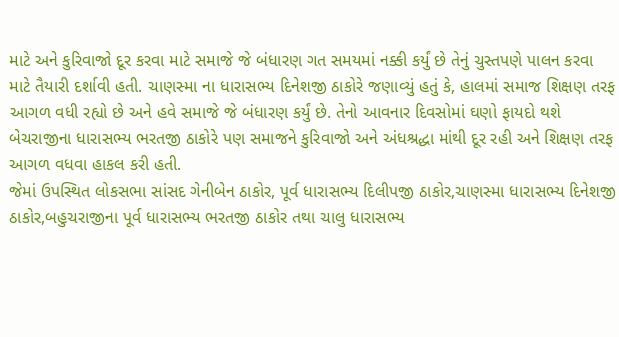માટે અને કુરિવાજો દૂર કરવા માટે સમાજે જે બંધારણ ગત સમયમાં નક્કી કર્યું છે તેનું ચુસ્તપણે પાલન કરવા માટે તૈયારી દર્શાવી હતી. ચાણસ્મા ના ધારાસભ્ય દિનેશજી ઠાકોરે જણાવ્યું હતું કે, હાલમાં સમાજ શિક્ષણ તરફ આગળ વધી રહ્યો છે અને હવે સમાજે જે બંધારણ કર્યું છે. તેનો આવનાર દિવસોમાં ઘણો ફાયદો થશે બેચરાજીના ધારાસભ્ય ભરતજી ઠાકોરે પણ સમાજને કુરિવાજો અને અંધશ્રદ્ધા માંથી દૂર રહી અને શિક્ષણ તરફ આગળ વધવા હાકલ કરી હતી.
જેમાં ઉપસ્થિત લોકસભા સાંસદ ગેનીબેન ઠાકોર, પૂર્વ ધારાસભ્ય દિલીપજી ઠાકોર,ચાણસ્મા ધારાસભ્ય દિનેશજી ઠાકોર,બહુચરાજીના પૂર્વ ધારાસભ્ય ભરતજી ઠાકોર તથા ચાલુ ધારાસભ્ય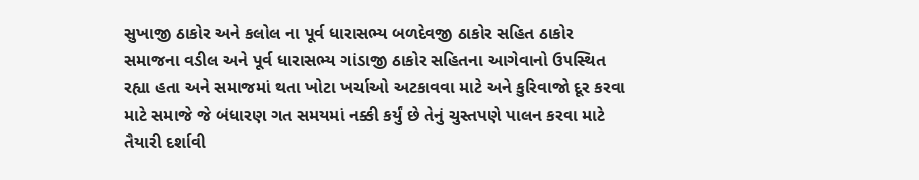સુખાજી ઠાકોર અને કલોલ ના પૂર્વ ધારાસભ્ય બળદેવજી ઠાકોર સહિત ઠાકોર સમાજના વડીલ અને પૂર્વ ધારાસભ્ય ગાંડાજી ઠાકોર સહિતના આગેવાનો ઉપસ્થિત રહ્યા હતા અને સમાજમાં થતા ખોટા ખર્ચાઓ અટકાવવા માટે અને કુરિવાજો દૂર કરવા માટે સમાજે જે બંધારણ ગત સમયમાં નક્કી કર્યું છે તેનું ચુસ્તપણે પાલન કરવા માટે તૈયારી દર્શાવી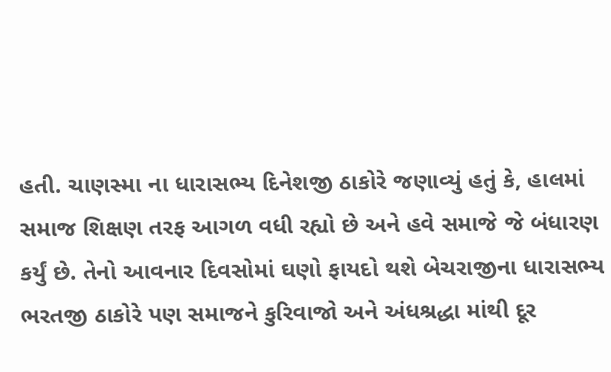હતી. ચાણસ્મા ના ધારાસભ્ય દિનેશજી ઠાકોરે જણાવ્યું હતું કે, હાલમાં સમાજ શિક્ષણ તરફ આગળ વધી રહ્યો છે અને હવે સમાજે જે બંધારણ કર્યું છે. તેનો આવનાર દિવસોમાં ઘણો ફાયદો થશે બેચરાજીના ધારાસભ્ય ભરતજી ઠાકોરે પણ સમાજને કુરિવાજો અને અંધશ્રદ્ધા માંથી દૂર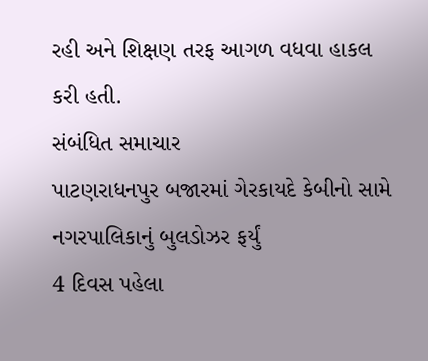રહી અને શિક્ષણ તરફ આગળ વધવા હાકલ કરી હતી.
સંબંધિત સમાચાર
પાટણરાધનપુર બજારમાં ગેરકાયદે કેબીનો સામે નગરપાલિકાનું બુલડોઝર ફર્યું
4 દિવસ પહેલા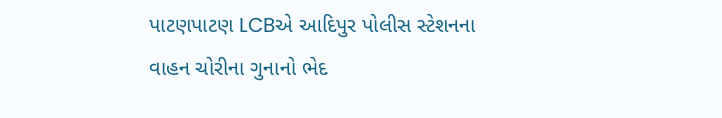પાટણપાટણ LCBએ આદિપુર પોલીસ સ્ટેશનના વાહન ચોરીના ગુનાનો ભેદ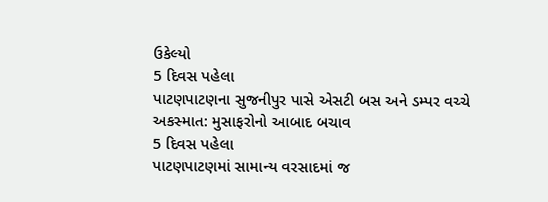ઉકેલ્યો
5 દિવસ પહેલા
પાટણપાટણના સુજનીપુર પાસે એસટી બસ અને ડમ્પર વચ્ચે અકસ્માત: મુસાફરોનો આબાદ બચાવ
5 દિવસ પહેલા
પાટણપાટણમાં સામાન્ય વરસાદમાં જ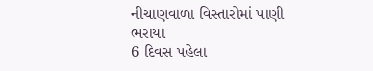નીચાણવાળા વિસ્તારોમાં પાણી ભરાયા
6 દિવસ પહેલા